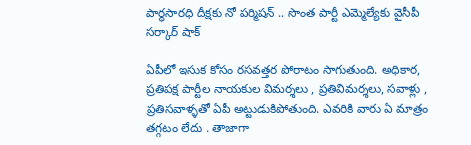పార్ధసారధి దీక్షకు నో పర్మిషన్ .. సొంత పార్టీ ఎమ్మెల్యేకు వైసీపీ సర్కార్ షాక్

ఏపీలో ఇసుక కోసం రసవత్తర పోరాటం సాగుతుంది. అధికార, ప్రతిపక్ష పార్టీల నాయకుల విమర్శలు , ప్రతివిమర్శలు, సవాళ్లు , ప్రతిసవాళ్ళతో ఏపీ అట్టుడుకిపోతుంది. ఎవరికి వారు ఏ మాత్రం తగ్గటం లేదు . తాజాగా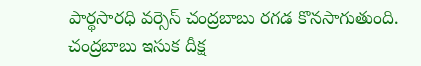పార్థసారధి వర్సెస్ చంద్రబాబు రగడ కొనసాగుతుంది. చంద్రబాబు ఇసుక దీక్ష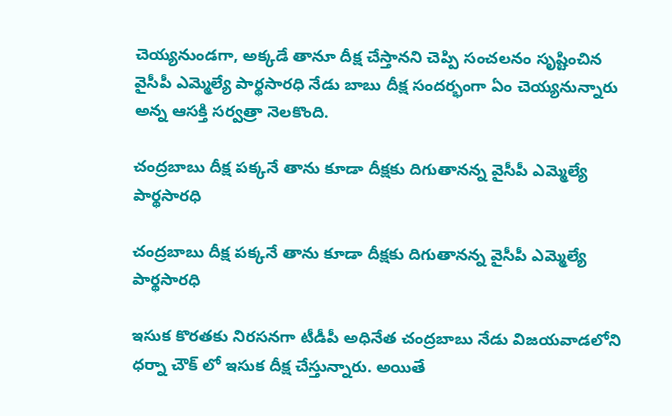చెయ్యనుండగా, అక్కడే తానూ దీక్ష చేస్తానని చెప్పి సంచలనం సృష్టించిన వైసీపీ ఎమ్మెల్యే పార్థసారధి నేడు బాబు దీక్ష సందర్భంగా ఏం చెయ్యనున్నారు అన్న ఆసక్తి సర్వత్రా నెలకొంది.

చంద్రబాబు దీక్ష పక్కనే తాను కూడా దీక్షకు దిగుతానన్న వైసీపీ ఎమ్మెల్యే పార్థసారధి

చంద్రబాబు దీక్ష పక్కనే తాను కూడా దీక్షకు దిగుతానన్న వైసీపీ ఎమ్మెల్యే పార్థసారధి

ఇసుక కొరతకు నిరసనగా టీడీపీ అధినేత చంద్రబాబు నేడు విజయవాడలోని ధర్నా చౌక్ లో ఇసుక దీక్ష చేస్తున్నారు. అయితే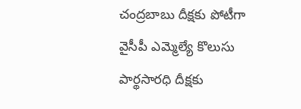చంద్రబాబు దీక్షకు పోటీగా వైసీపీ ఎమ్మెల్యే కొలుసు పార్థసారధి దీక్షకు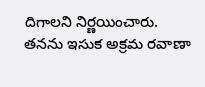దిగాలని నిర్ణయించారు. తనను ఇసుక అక్రమ రవాణా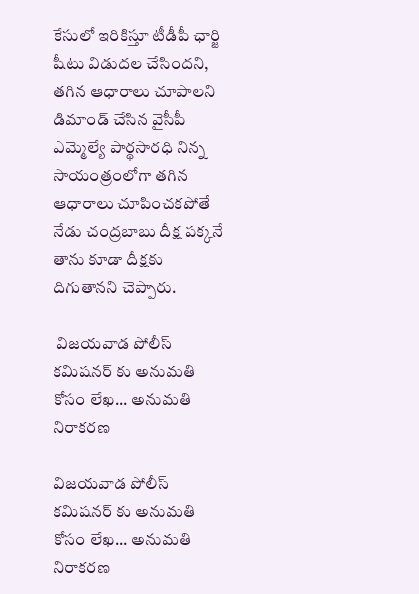కేసులో ఇరికిస్తూ టీడీపీ ఛార్జి షీటు విడుదల చేసిందని, తగిన ఆధారాలు చూపాలని డిమాండ్ చేసిన వైసీపీ ఎమ్మెల్యే పార్థసారధి నిన్న సాయంత్రంలోగా తగిన ఆధారాలు చూపించకపోతే నేడు చంద్రబాబు దీక్ష పక్కనే తాను కూడా దీక్షకు దిగుతానని చెప్పారు.

 విజయవాడ పోలీస్ కమిషనర్ కు అనుమతి కోసం లేఖ... అనుమతి నిరాకరణ

విజయవాడ పోలీస్ కమిషనర్ కు అనుమతి కోసం లేఖ... అనుమతి నిరాకరణ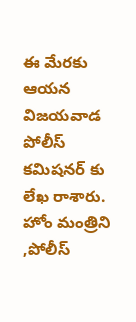ఈ మేరకు ఆయన విజయవాడ పోలీస్ కమిషనర్ కు లేఖ రాశారు. హోం మంత్రిని ,పోలీస్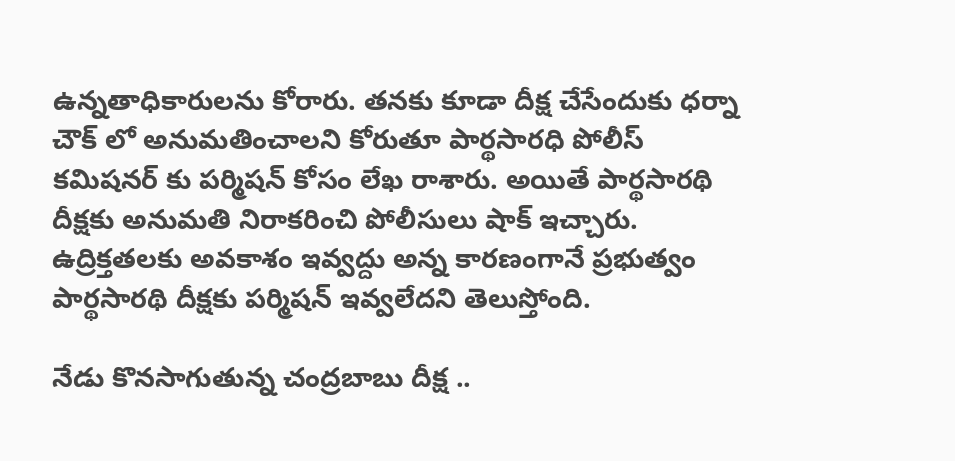ఉన్నతాధికారులను కోరారు. తనకు కూడా దీక్ష చేసేందుకు ధర్నా చౌక్ లో అనుమతించాలని కోరుతూ పార్థసారధి పోలీస్ కమిషనర్ కు పర్మిషన్ కోసం లేఖ రాశారు. అయితే పార్థసారథి దీక్షకు అనుమతి నిరాకరించి పోలీసులు షాక్ ఇచ్చారు. ఉద్రిక్తతలకు అవకాశం ఇవ్వద్దు అన్న కారణంగానే ప్రభుత్వం పార్థసారథి దీక్షకు పర్మిషన్ ఇవ్వలేదని తెలుస్తోంది.

నేడు కొనసాగుతున్న చంద్రబాబు దీక్ష ..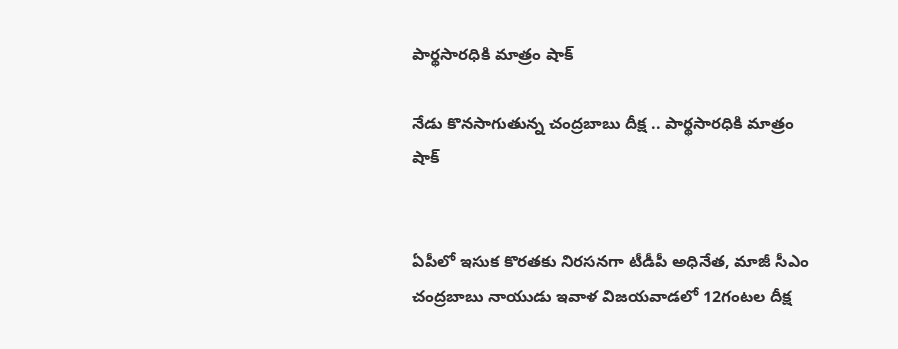పార్థసారధికి మాత్రం షాక్

నేడు కొనసాగుతున్న చంద్రబాబు దీక్ష .. పార్థసారధికి మాత్రం షాక్


ఏపీలో ఇసుక కొరతకు నిరసనగా టీడీపీ అధినేత, మాజీ సీఎం చంద్రబాబు నాయుడు ఇవాళ విజయవాడలో 12గంటల దీక్ష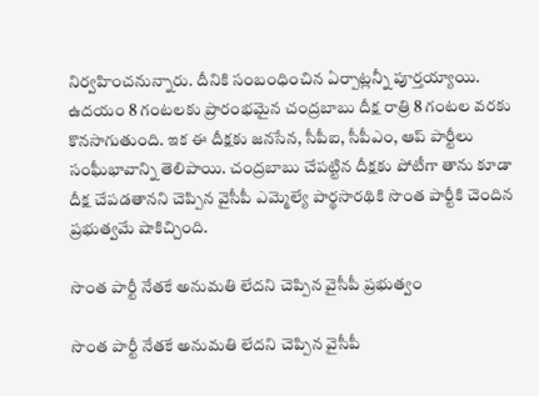నిర్వహించనున్నారు. దీనికి సంబంధించిన ఏర్పాట్లన్నీ పూర్తయ్యాయి. ఉదయం 8 గంటలకు ప్రారంభమైన చంద్రబాబు దీక్ష రాత్రి 8 గంటల వరకు కొనసాగుతుంది. ఇక ఈ దీక్షకు జనసేన, సీపీఐ, సీపీఎం, ఆప్ పార్టీలు సంఘీభావాన్ని తెలిపాయి. చంద్రబాబు చేపట్టిన దీక్షకు పోటీగా తాను కూడా దీక్ష చేపడతానని చెప్పిన వైసీపీ ఎమ్మెల్యే పార్థసారథికి సొంత పార్టీకి చెందిన ప్రభుత్వమే షాకిచ్చింది.

సొంత పార్టీ నేతకే అనుమతి లేదని చెప్పిన వైసీపీ ప్రభుత్వం

సొంత పార్టీ నేతకే అనుమతి లేదని చెప్పిన వైసీపీ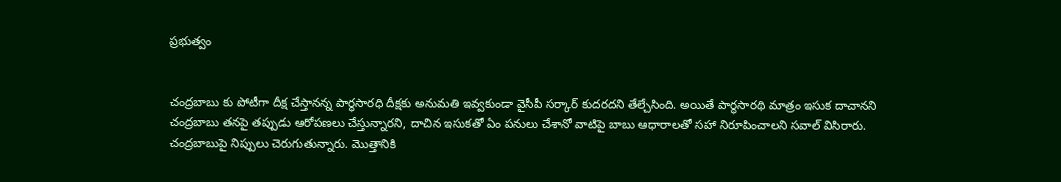ప్రభుత్వం


చంద్రబాబు కు పోటీగా దీక్ష చేస్తానన్న పార్థసారధి దీక్షకు అనుమతి ఇవ్వకుండా వైసీపీ సర్కార్ కుదరదని తేల్చేసింది. అయితే పార్థసారథి మాత్రం ఇసుక దాచానని చంద్రబాబు తనపై తప్పుడు ఆరోపణలు చేస్తున్నారని, దాచిన ఇసుకతో ఏం పనులు చేశానో వాటిపై బాబు ఆధారాలతో సహా నిరూపించాలని సవాల్ విసిరారు. చంద్రబాబుపై నిప్పులు చెరుగుతున్నారు. మొత్తానికి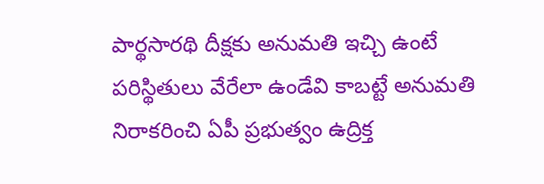పార్థసారథి దీక్షకు అనుమతి ఇచ్చి ఉంటే పరిస్థితులు వేరేలా ఉండేవి కాబట్టే అనుమతి నిరాకరించి ఏపీ ప్రభుత్వం ఉద్రిక్త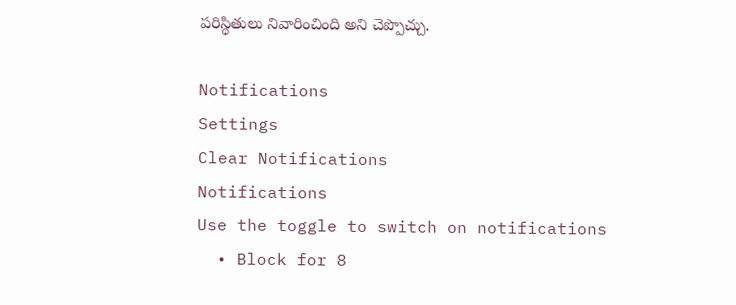పరిస్థితులు నివారించింది అని చెప్పొచ్చు.

Notifications
Settings
Clear Notifications
Notifications
Use the toggle to switch on notifications
  • Block for 8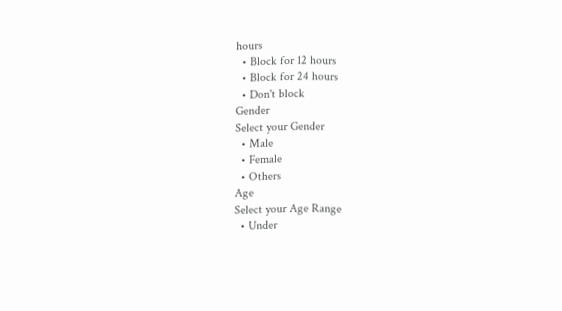hours
  • Block for 12 hours
  • Block for 24 hours
  • Don't block
Gender
Select your Gender
  • Male
  • Female
  • Others
Age
Select your Age Range
  • Under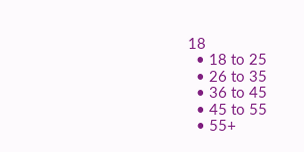18
  • 18 to 25
  • 26 to 35
  • 36 to 45
  • 45 to 55
  • 55+